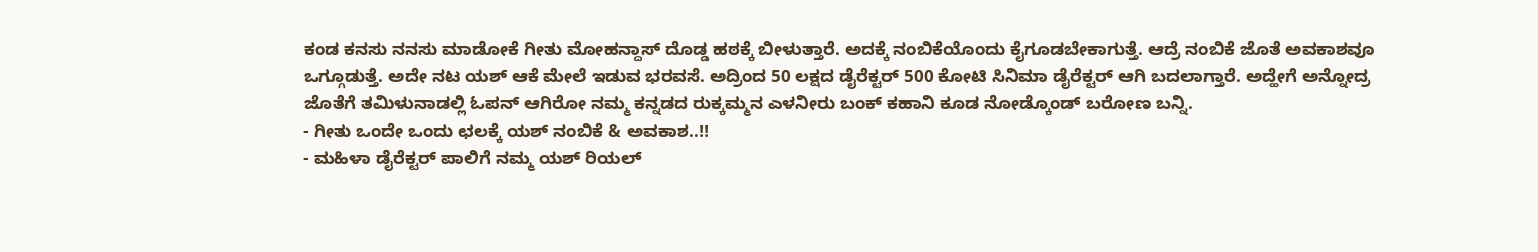ಕಂಡ ಕನಸು ನನಸು ಮಾಡೋಕೆ ಗೀತು ಮೋಹನ್ದಾಸ್ ದೊಡ್ಡ ಹಠಕ್ಕೆ ಬೀಳುತ್ತಾರೆ. ಅದಕ್ಕೆ ನಂಬಿಕೆಯೊಂದು ಕೈಗೂಡಬೇಕಾಗುತ್ತೆ. ಆದ್ರೆ ನಂಬಿಕೆ ಜೊತೆ ಅವಕಾಶವೂ ಒಗ್ಗೂಡುತ್ತೆ. ಅದೇ ನಟ ಯಶ್ ಆಕೆ ಮೇಲೆ ಇಡುವ ಭರವಸೆ. ಅದ್ರಿಂದ 50 ಲಕ್ಷದ ಡೈರೆಕ್ಟರ್ 500 ಕೋಟಿ ಸಿನಿಮಾ ಡೈರೆಕ್ಟರ್ ಆಗಿ ಬದಲಾಗ್ತಾರೆ. ಅದ್ಹೇಗೆ ಅನ್ನೋದ್ರ ಜೊತೆಗೆ ತಮಿಳುನಾಡಲ್ಲಿ ಓಪನ್ ಆಗಿರೋ ನಮ್ಮ ಕನ್ನಡದ ರುಕ್ಕಮ್ಮನ ಎಳನೀರು ಬಂಕ್ ಕಹಾನಿ ಕೂಡ ನೋಡ್ಕೊಂಡ್ ಬರೋಣ ಬನ್ನಿ.
- ಗೀತು ಒಂದೇ ಒಂದು ಛಲಕ್ಕೆ ಯಶ್ ನಂಬಿಕೆ & ಅವಕಾಶ..!!
- ಮಹಿಳಾ ಡೈರೆಕ್ಟರ್ ಪಾಲಿಗೆ ನಮ್ಮ ಯಶ್ ರಿಯಲ್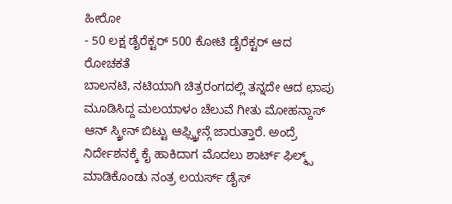ಹೀರೋ
- 50 ಲಕ್ಷ ಡೈರೆಕ್ಟರ್ 500 ಕೋಟಿ ಡೈರೆಕ್ಟರ್ ಆದ ರೋಚಕತೆ
ಬಾಲನಟಿ, ನಟಿಯಾಗಿ ಚಿತ್ರರಂಗದಲ್ಲಿ ತನ್ನದೇ ಆದ ಛಾಪು ಮೂಡಿಸಿದ್ದ ಮಲಯಾಳಂ ಚೆಲುವೆ ಗೀತು ಮೋಹನ್ದಾಸ್ ಆನ್ ಸ್ಕ್ರೀನ್ ಬಿಟ್ಟು ಆಫ್ಸ್ಕ್ರೀನ್ಗೆ ಜಾರುತ್ತಾರೆ. ಅಂದ್ರೆ ನಿರ್ದೇಶನಕ್ಕೆ ಕೈ ಹಾಕಿದಾಗ ಮೊದಲು ಶಾರ್ಟ್ ಫಿಲ್ಮ್ಸ್ ಮಾಡಿಕೊಂಡು ನಂತ್ರ ಲಯರ್ಸ್ ಡೈಸ್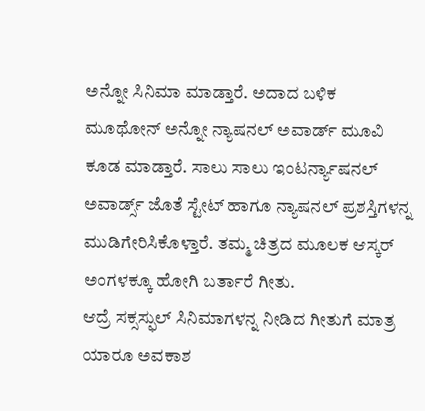ಅನ್ನೋ ಸಿನಿಮಾ ಮಾಡ್ತಾರೆ. ಅದಾದ ಬಳಿಕ ಮೂಥೋನ್ ಅನ್ನೋ ನ್ಯಾಷನಲ್ ಅವಾರ್ಡ್ ಮೂವಿ ಕೂಡ ಮಾಡ್ತಾರೆ. ಸಾಲು ಸಾಲು ಇಂಟರ್ನ್ಯಾಷನಲ್ ಅವಾರ್ಡ್ಸ್ ಜೊತೆ ಸ್ಟೇಟ್ ಹಾಗೂ ನ್ಯಾಷನಲ್ ಪ್ರಶಸ್ತಿಗಳನ್ನ ಮುಡಿಗೇರಿಸಿಕೊಳ್ತಾರೆ. ತಮ್ಮ ಚಿತ್ರದ ಮೂಲಕ ಆಸ್ಕರ್ ಅಂಗಳಕ್ಕೂ ಹೋಗಿ ಬರ್ತಾರೆ ಗೀತು.
ಆದ್ರೆ ಸಕ್ಸಸ್ಫುಲ್ ಸಿನಿಮಾಗಳನ್ನ ನೀಡಿದ ಗೀತುಗೆ ಮಾತ್ರ ಯಾರೂ ಅವಕಾಶ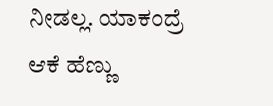ನೀಡಲ್ಲ. ಯಾಕಂದ್ರೆ ಆಕೆ ಹೆಣ್ಣು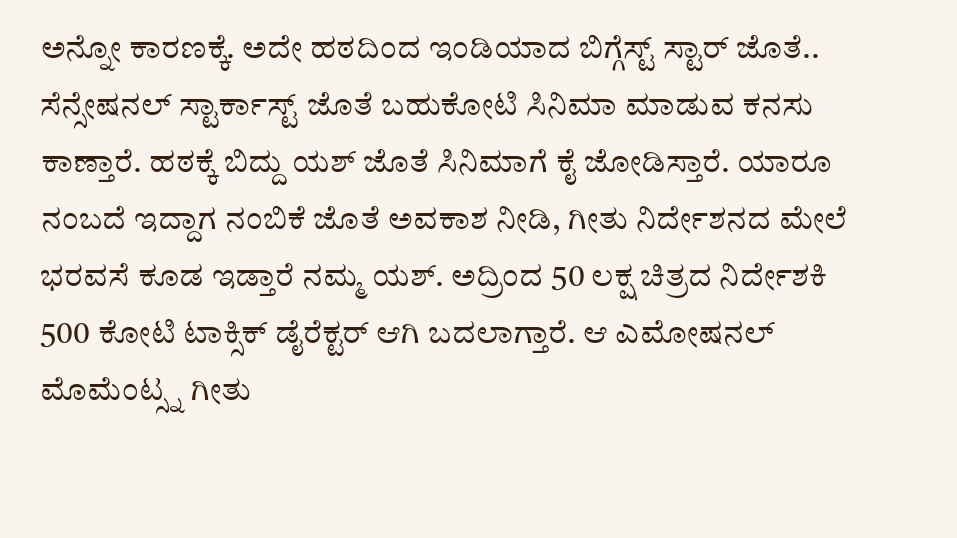ಅನ್ನೋ ಕಾರಣಕ್ಕೆ. ಅದೇ ಹಠದಿಂದ ಇಂಡಿಯಾದ ಬಿಗ್ಗೆಸ್ಟ್ ಸ್ಟಾರ್ ಜೊತೆ.. ಸೆನ್ಸೇಷನಲ್ ಸ್ಟಾರ್ಕಾಸ್ಟ್ ಜೊತೆ ಬಹುಕೋಟಿ ಸಿನಿಮಾ ಮಾಡುವ ಕನಸು ಕಾಣ್ತಾರೆ. ಹಠಕ್ಕೆ ಬಿದ್ದು ಯಶ್ ಜೊತೆ ಸಿನಿಮಾಗೆ ಕೈ ಜೋಡಿಸ್ತಾರೆ. ಯಾರೂ ನಂಬದೆ ಇದ್ದಾಗ ನಂಬಿಕೆ ಜೊತೆ ಅವಕಾಶ ನೀಡಿ, ಗೀತು ನಿರ್ದೇಶನದ ಮೇಲೆ ಭರವಸೆ ಕೂಡ ಇಡ್ತಾರೆ ನಮ್ಮ ಯಶ್. ಅದ್ರಿಂದ 50 ಲಕ್ಷ ಚಿತ್ರದ ನಿರ್ದೇಶಕಿ 500 ಕೋಟಿ ಟಾಕ್ಸಿಕ್ ಡೈರೆಕ್ಟರ್ ಆಗಿ ಬದಲಾಗ್ತಾರೆ. ಆ ಎಮೋಷನಲ್ ಮೊಮೆಂಟ್ಸ್ನ ಗೀತು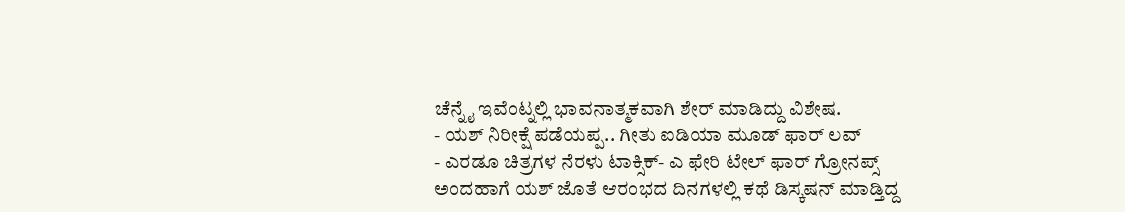ಚೆನ್ನೈ ಇವೆಂಟ್ನಲ್ಲಿ ಭಾವನಾತ್ಮಕವಾಗಿ ಶೇರ್ ಮಾಡಿದ್ದು ವಿಶೇಷ.
- ಯಶ್ ನಿರೀಕ್ಷೆ ಪಡೆಯಪ್ಪ.. ಗೀತು ಐಡಿಯಾ ಮೂಡ್ ಫಾರ್ ಲವ್
- ಎರಡೂ ಚಿತ್ರಗಳ ನೆರಳು ಟಾಕ್ಸಿಕ್- ಎ ಫೇರಿ ಟೇಲ್ ಫಾರ್ ಗ್ರೋನಪ್ಸ್
ಅಂದಹಾಗೆ ಯಶ್ ಜೊತೆ ಆರಂಭದ ದಿನಗಳಲ್ಲಿ ಕಥೆ ಡಿಸ್ಕಷನ್ ಮಾಡ್ತಿದ್ದ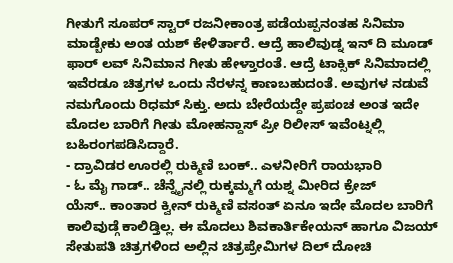ಗೀತುಗೆ ಸೂಪರ್ ಸ್ಟಾರ್ ರಜನೀಕಾಂತ್ರ ಪಡೆಯಪ್ಪನಂತಹ ಸಿನಿಮಾ ಮಾಡ್ಬೇಕು ಅಂತ ಯಶ್ ಕೇಳಿರ್ತಾರೆ. ಆದ್ರೆ ಹಾಲಿವುಡ್ನ ಇನ್ ದಿ ಮೂಡ್ ಫಾರ್ ಲವ್ ಸಿನಿಮಾನ ಗೀತು ಹೇಳ್ತಾರಂತೆ. ಆದ್ರೆ ಟಾಕ್ಸಿಕ್ ಸಿನಿಮಾದಲ್ಲಿ ಇವೆರಡೂ ಚಿತ್ರಗಳ ಒಂದು ನೆರಳನ್ನ ಕಾಣಬಹುದಂತೆ. ಅವುಗಳ ನಡುವೆ ನಮಗೊಂದು ರಿಧಮ್ ಸಿಕ್ತು. ಅದು ಬೇರೆಯದ್ದೇ ಪ್ರಪಂಚ ಅಂತ ಇದೇ ಮೊದಲ ಬಾರಿಗೆ ಗೀತು ಮೋಹನ್ದಾಸ್ ಪ್ರೀ ರಿಲೀಸ್ ಇವೆಂಟ್ನಲ್ಲಿ ಬಹಿರಂಗಪಡಿಸಿದ್ದಾರೆ.
- ದ್ರಾವಿಡರ ಊರಲ್ಲಿ ರುಕ್ಮಿಣಿ ಬಂಕ್.. ಎಳನೀರಿಗೆ ರಾಯಭಾರಿ
- ಓ ಮೈ ಗಾಡ್.. ಚೆನ್ನೈನಲ್ಲಿ ರುಕ್ಕಮ್ಮಗೆ ಯಶ್ನ ಮೀರಿದ ಕ್ರೇಜ್
ಯೆಸ್.. ಕಾಂತಾರ ಕ್ವೀನ್ ರುಕ್ಮಿಣಿ ವಸಂತ್ ಏನೂ ಇದೇ ಮೊದಲ ಬಾರಿಗೆ ಕಾಲಿವುಡ್ಗೆ ಕಾಲಿಡ್ತಿಲ್ಲ. ಈ ಮೊದಲು ಶಿವಕಾರ್ತಿಕೇಯನ್ ಹಾಗೂ ವಿಜಯ್ ಸೇತುಪತಿ ಚಿತ್ರಗಳಿಂದ ಅಲ್ಲಿನ ಚಿತ್ರಪ್ರೇಮಿಗಳ ದಿಲ್ ದೋಚಿ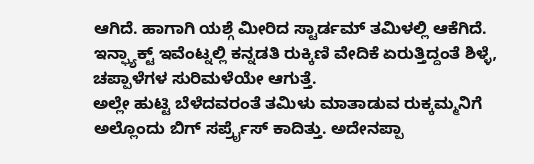ಆಗಿದೆ. ಹಾಗಾಗಿ ಯಶ್ಗೆ ಮೀರಿದ ಸ್ಟಾರ್ಡಮ್ ತಮಿಳಲ್ಲಿ ಆಕೆಗಿದೆ. ಇನ್ಫ್ಯಾಕ್ಟ್ ಇವೆಂಟ್ನಲ್ಲಿ ಕನ್ನಡತಿ ರುಕ್ಕಿಣಿ ವೇದಿಕೆ ಏರುತ್ತಿದ್ದಂತೆ ಶಿಳ್ಳೆ, ಚಪ್ಪಾಳೆಗಳ ಸುರಿಮಳೆಯೇ ಆಗುತ್ತೆ.
ಅಲ್ಲೇ ಹುಟ್ಟಿ ಬೆಳೆದವರಂತೆ ತಮಿಳು ಮಾತಾಡುವ ರುಕ್ಕಮ್ಮನಿಗೆ ಅಲ್ಲೊಂದು ಬಿಗ್ ಸರ್ಪ್ರೈಸ್ ಕಾದಿತ್ತು. ಅದೇನಪ್ಪಾ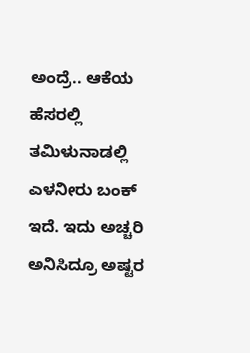ಅಂದ್ರೆ.. ಆಕೆಯ ಹೆಸರಲ್ಲಿ ತಮಿಳುನಾಡಲ್ಲಿ ಎಳನೀರು ಬಂಕ್ ಇದೆ. ಇದು ಅಚ್ಚರಿ ಅನಿಸಿದ್ರೂ ಅಷ್ಟರ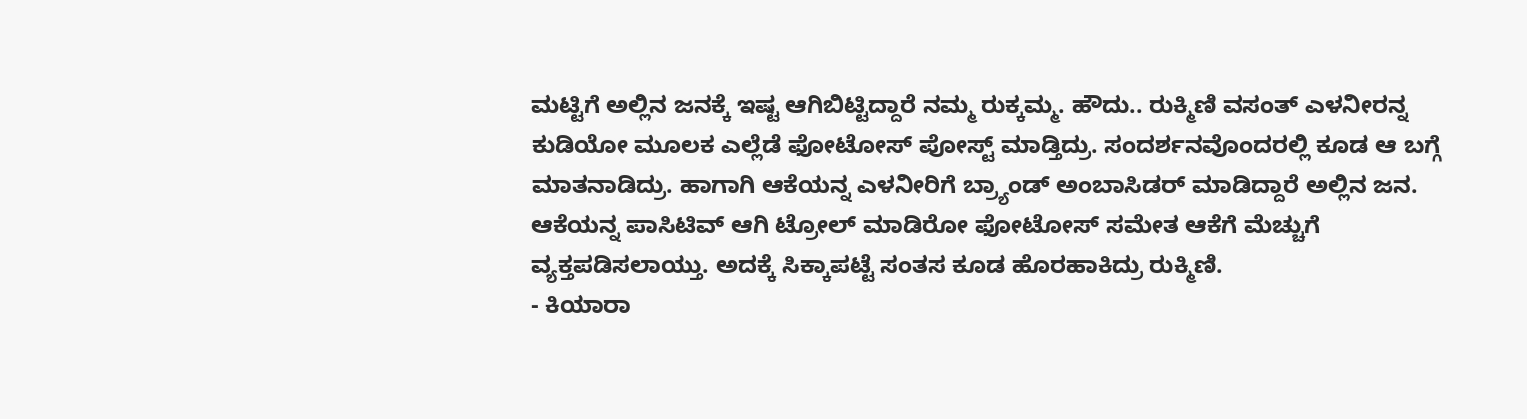ಮಟ್ಟಿಗೆ ಅಲ್ಲಿನ ಜನಕ್ಕೆ ಇಷ್ಟ ಆಗಿಬಿಟ್ಟಿದ್ದಾರೆ ನಮ್ಮ ರುಕ್ಕಮ್ಮ. ಹೌದು.. ರುಕ್ಮಿಣಿ ವಸಂತ್ ಎಳನೀರನ್ನ ಕುಡಿಯೋ ಮೂಲಕ ಎಲ್ಲೆಡೆ ಫೋಟೋಸ್ ಪೋಸ್ಟ್ ಮಾಡ್ತಿದ್ರು. ಸಂದರ್ಶನವೊಂದರಲ್ಲಿ ಕೂಡ ಆ ಬಗ್ಗೆ ಮಾತನಾಡಿದ್ರು. ಹಾಗಾಗಿ ಆಕೆಯನ್ನ ಎಳನೀರಿಗೆ ಬ್ರ್ಯಾಂಡ್ ಅಂಬಾಸಿಡರ್ ಮಾಡಿದ್ದಾರೆ ಅಲ್ಲಿನ ಜನ. ಆಕೆಯನ್ನ ಪಾಸಿಟಿವ್ ಆಗಿ ಟ್ರೋಲ್ ಮಾಡಿರೋ ಫೋಟೋಸ್ ಸಮೇತ ಆಕೆಗೆ ಮೆಚ್ಚುಗೆ ವ್ಯಕ್ತಪಡಿಸಲಾಯ್ತು. ಅದಕ್ಕೆ ಸಿಕ್ಕಾಪಟ್ಟೆ ಸಂತಸ ಕೂಡ ಹೊರಹಾಕಿದ್ರು ರುಕ್ಮಿಣಿ.
- ಕಿಯಾರಾ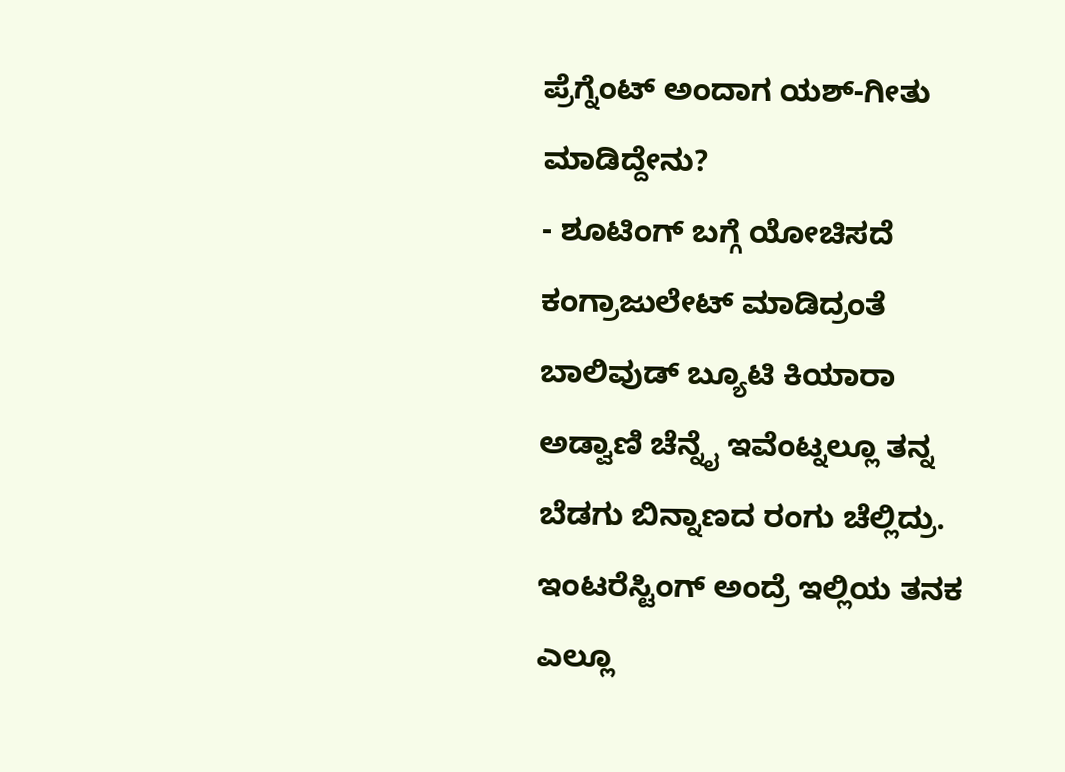ಪ್ರೆಗ್ನೆಂಟ್ ಅಂದಾಗ ಯಶ್-ಗೀತು ಮಾಡಿದ್ದೇನು?
- ಶೂಟಿಂಗ್ ಬಗ್ಗೆ ಯೋಚಿಸದೆ ಕಂಗ್ರಾಜುಲೇಟ್ ಮಾಡಿದ್ರಂತೆ
ಬಾಲಿವುಡ್ ಬ್ಯೂಟಿ ಕಿಯಾರಾ ಅಡ್ವಾಣಿ ಚೆನ್ನೈ ಇವೆಂಟ್ನಲ್ಲೂ ತನ್ನ ಬೆಡಗು ಬಿನ್ನಾಣದ ರಂಗು ಚೆಲ್ಲಿದ್ರು. ಇಂಟರೆಸ್ಟಿಂಗ್ ಅಂದ್ರೆ ಇಲ್ಲಿಯ ತನಕ ಎಲ್ಲೂ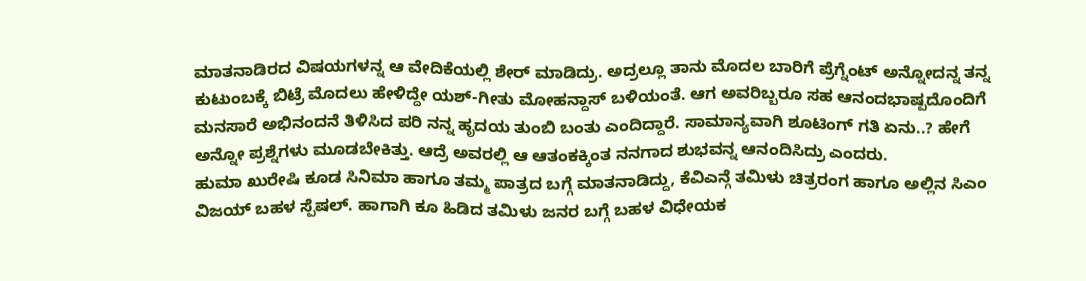ಮಾತನಾಡಿರದ ವಿಷಯಗಳನ್ನ ಆ ವೇದಿಕೆಯಲ್ಲಿ ಶೇರ್ ಮಾಡಿದ್ರು. ಅದ್ರಲ್ಲೂ ತಾನು ಮೊದಲ ಬಾರಿಗೆ ಪ್ರೆಗ್ನೆಂಟ್ ಅನ್ನೋದನ್ನ ತನ್ನ ಕುಟುಂಬಕ್ಕೆ ಬಿಟ್ರೆ ಮೊದಲು ಹೇಳಿದ್ದೇ ಯಶ್-ಗೀತು ಮೋಹನ್ದಾಸ್ ಬಳಿಯಂತೆ. ಆಗ ಅವರಿಬ್ಬರೂ ಸಹ ಆನಂದಭಾಷ್ಪದೊಂದಿಗೆ ಮನಸಾರೆ ಅಭಿನಂದನೆ ತಿಳಿಸಿದ ಪರಿ ನನ್ನ ಹೃದಯ ತುಂಬಿ ಬಂತು ಎಂದಿದ್ದಾರೆ. ಸಾಮಾನ್ಯವಾಗಿ ಶೂಟಿಂಗ್ ಗತಿ ಏನು..? ಹೇಗೆ ಅನ್ನೋ ಪ್ರಶ್ನೆಗಳು ಮೂಡಬೇಕಿತ್ತು. ಆದ್ರೆ ಅವರಲ್ಲಿ ಆ ಆತಂಕಕ್ಕಿಂತ ನನಗಾದ ಶುಭವನ್ನ ಆನಂದಿಸಿದ್ರು ಎಂದರು.
ಹುಮಾ ಖುರೇಷಿ ಕೂಡ ಸಿನಿಮಾ ಹಾಗೂ ತಮ್ಮ ಪಾತ್ರದ ಬಗ್ಗೆ ಮಾತನಾಡಿದ್ದು, ಕೆವಿಎನ್ಗೆ ತಮಿಳು ಚಿತ್ರರಂಗ ಹಾಗೂ ಅಲ್ಲಿನ ಸಿಎಂ ವಿಜಯ್ ಬಹಳ ಸ್ಪೆಷಲ್. ಹಾಗಾಗಿ ಕೂ ಹಿಡಿದ ತಮಿಳು ಜನರ ಬಗ್ಗೆ ಬಹಳ ವಿಧೇಯಕ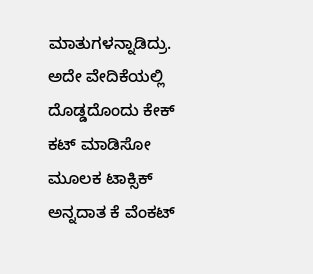ಮಾತುಗಳನ್ನಾಡಿದ್ರು.
ಅದೇ ವೇದಿಕೆಯಲ್ಲಿ ದೊಡ್ಡದೊಂದು ಕೇಕ್ ಕಟ್ ಮಾಡಿಸೋ ಮೂಲಕ ಟಾಕ್ಸಿಕ್ ಅನ್ನದಾತ ಕೆ ವೆಂಕಟ್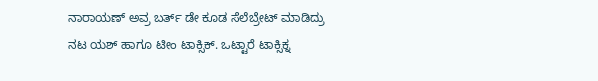ನಾರಾಯಣ್ ಅವ್ರ ಬರ್ತ್ ಡೇ ಕೂಡ ಸೆಲೆಬ್ರೇಟ್ ಮಾಡಿದ್ರು ನಟ ಯಶ್ ಹಾಗೂ ಟೀಂ ಟಾಕ್ಸಿಕ್. ಒಟ್ಟಾರೆ ಟಾಕ್ಸಿಕ್ನ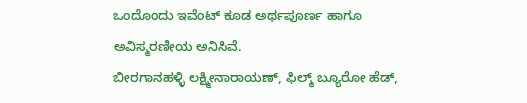ಒಂದೊಂದು ಇವೆಂಟ್ ಕೂಡ ಅರ್ಥಪೂರ್ಣ ಹಾಗೂ ಅವಿಸ್ಮರಣೀಯ ಅನಿಸಿವೆ.
ಬೀರಗಾನಹಳ್ಳಿ ಲಕ್ಷ್ಮೀನಾರಾಯಣ್, ಫಿಲ್ಮ್ ಬ್ಯೂರೋ ಹೆಡ್,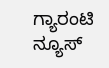ಗ್ಯಾರಂಟಿ ನ್ಯೂಸ್